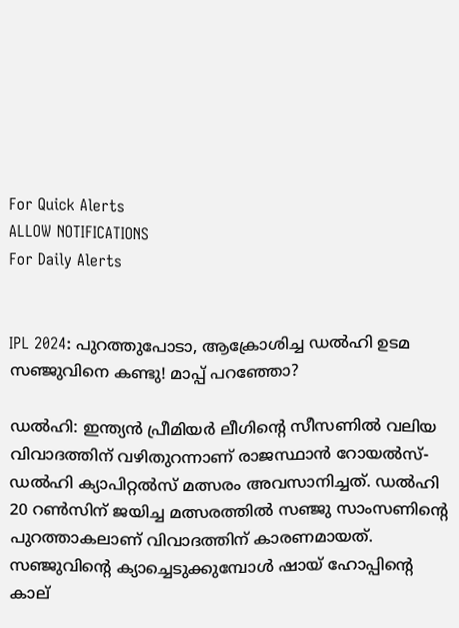For Quick Alerts
ALLOW NOTIFICATIONS
For Daily Alerts


IPL 2024: പുറത്തുപോടാ, ആക്രോശിച്ച ഡല്‍ഹി ഉടമ സഞ്ജുവിനെ കണ്ടു! മാപ്പ് പറഞ്ഞോ?

ഡല്‍ഹി: ഇന്ത്യന്‍ പ്രീമിയര്‍ ലീഗിന്റെ സീസണില്‍ വലിയ വിവാദത്തിന് വഴിതുറന്നാണ് രാജസ്ഥാന്‍ റോയല്‍സ്-ഡല്‍ഹി ക്യാപിറ്റല്‍സ് മത്സരം അവസാനിച്ചത്. ഡല്‍ഹി 20 റണ്‍സിന് ജയിച്ച മത്സരത്തില്‍ സഞ്ജു സാംസണിന്റെ പുറത്താകലാണ് വിവാദത്തിന് കാരണമായത്. സഞ്ജുവിന്റെ ക്യാച്ചെടുക്കുമ്പോള്‍ ഷായ് ഹോപ്പിന്റെ കാല്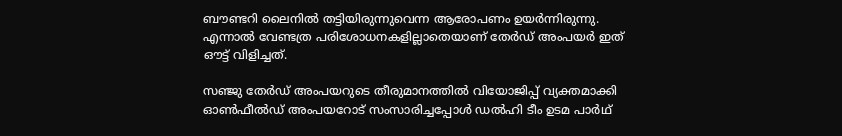ബൗണ്ടറി ലൈനില്‍ തട്ടിയിരുന്നുവെന്ന ആരോപണം ഉയര്‍ന്നിരുന്നു. എന്നാല്‍ വേണ്ടത്ര പരിശോധനകളില്ലാതെയാണ് തേര്‍ഡ് അംപയര്‍ ഇത് ഔട്ട് വിളിച്ചത്.

സഞ്ജു തേര്‍ഡ് അംപയറുടെ തീരുമാനത്തില്‍ വിയോജിപ്പ് വ്യക്തമാക്കി ഓണ്‍ഫീല്‍ഡ് അംപയറോട് സംസാരിച്ചപ്പോള്‍ ഡല്‍ഹി ടീം ഉടമ പാര്‍ഥ്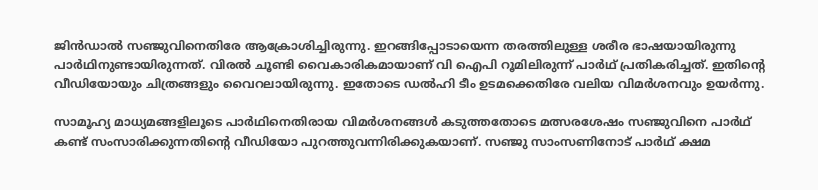ജിന്‍ഡാല്‍ സഞ്ജുവിനെതിരേ ആക്രോശിച്ചിരുന്നു. ഇറങ്ങിപ്പോടായെന്ന തരത്തിലുള്ള ശരീര ഭാഷയായിരുന്നു പാര്‍ഥിനുണ്ടായിരുന്നത്. വിരല്‍ ചൂണ്ടി വൈകാരികമായാണ് വി ഐപി റൂമിലിരുന്ന് പാര്‍ഥ് പ്രതികരിച്ചത്. ഇതിന്റെ വീഡിയോയും ചിത്രങ്ങളും വൈറലായിരുന്നു. ഇതോടെ ഡല്‍ഹി ടീം ഉടമക്കെതിരേ വലിയ വിമര്‍ശനവും ഉയര്‍ന്നു.

സാമൂഹ്യ മാധ്യമങ്ങളിലൂടെ പാര്‍ഥിനെതിരായ വിമര്‍ശനങ്ങള്‍ കടുത്തതോടെ മത്സരശേഷം സഞ്ജുവിനെ പാര്‍ഥ് കണ്ട് സംസാരിക്കുന്നതിന്റെ വീഡിയോ പുറത്തുവന്നിരിക്കുകയാണ്. സഞ്ജു സാംസണിനോട് പാര്‍ഥ് ക്ഷമ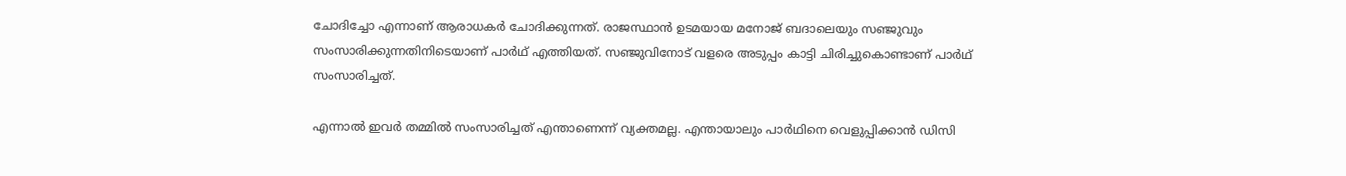ചോദിച്ചോ എന്നാണ് ആരാധകര്‍ ചോദിക്കുന്നത്. രാജസ്ഥാന്‍ ഉടമയായ മനോജ് ബദാലെയും സഞ്ജുവും സംസാരിക്കുന്നതിനിടെയാണ് പാര്‍ഥ് എത്തിയത്. സഞ്ജുവിനോട് വളരെ അടുപ്പം കാട്ടി ചിരിച്ചുകൊണ്ടാണ് പാര്‍ഥ് സംസാരിച്ചത്.

എന്നാല്‍ ഇവര്‍ തമ്മില്‍ സംസാരിച്ചത് എന്താണെന്ന് വ്യക്തമല്ല. എന്തായാലും പാര്‍ഥിനെ വെളുപ്പിക്കാന്‍ ഡിസി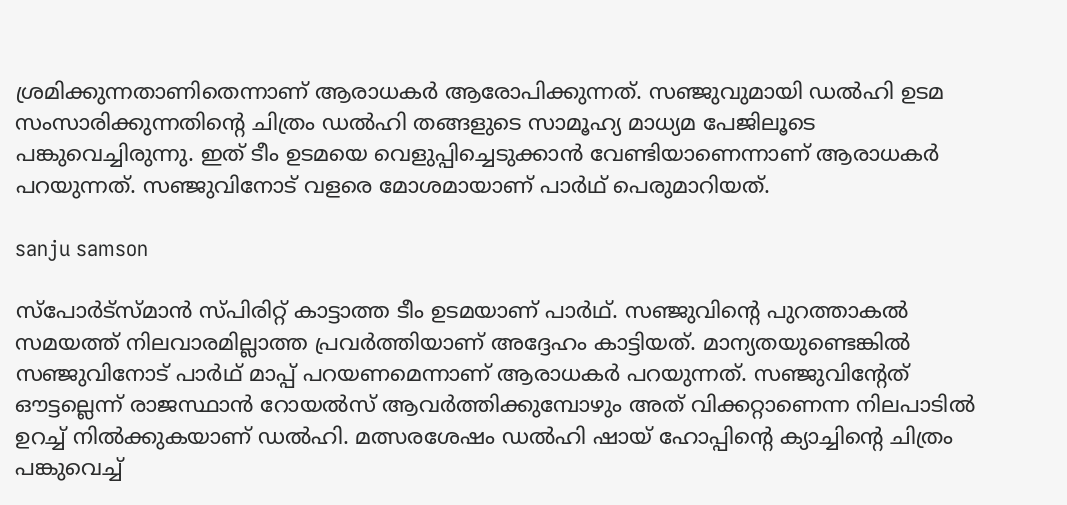ശ്രമിക്കുന്നതാണിതെന്നാണ് ആരാധകര്‍ ആരോപിക്കുന്നത്. സഞ്ജുവുമായി ഡല്‍ഹി ഉടമ സംസാരിക്കുന്നതിന്റെ ചിത്രം ഡല്‍ഹി തങ്ങളുടെ സാമൂഹ്യ മാധ്യമ പേജിലൂടെ പങ്കുവെച്ചിരുന്നു. ഇത് ടീം ഉടമയെ വെളുപ്പിച്ചെടുക്കാന്‍ വേണ്ടിയാണെന്നാണ് ആരാധകര്‍ പറയുന്നത്. സഞ്ജുവിനോട് വളരെ മോശമായാണ് പാര്‍ഥ് പെരുമാറിയത്.

sanju samson

സ്‌പോര്‍ട്‌സ്മാന്‍ സ്പിരിറ്റ് കാട്ടാത്ത ടീം ഉടമയാണ് പാര്‍ഥ്. സഞ്ജുവിന്റെ പുറത്താകല്‍ സമയത്ത് നിലവാരമില്ലാത്ത പ്രവര്‍ത്തിയാണ് അദ്ദേഹം കാട്ടിയത്. മാന്യതയുണ്ടെങ്കില്‍ സഞ്ജുവിനോട് പാര്‍ഥ് മാപ്പ് പറയണമെന്നാണ് ആരാധകര്‍ പറയുന്നത്. സഞ്ജുവിന്റേത് ഔട്ടല്ലെന്ന് രാജസ്ഥാന്‍ റോയല്‍സ് ആവര്‍ത്തിക്കുമ്പോഴും അത് വിക്കറ്റാണെന്ന നിലപാടില്‍ ഉറച്ച് നില്‍ക്കുകയാണ് ഡല്‍ഹി. മത്സരശേഷം ഡല്‍ഹി ഷായ് ഹോപ്പിന്റെ ക്യാച്ചിന്റെ ചിത്രം പങ്കുവെച്ച്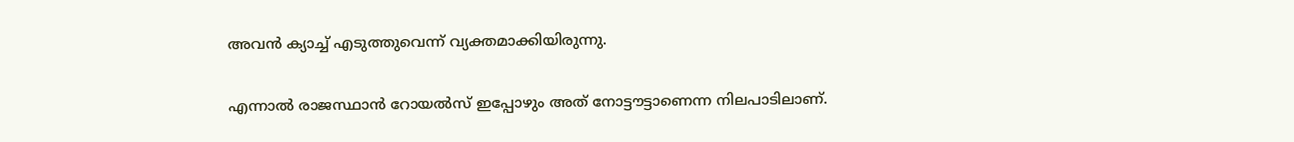അവന്‍ ക്യാച്ച് എടുത്തുവെന്ന് വ്യക്തമാക്കിയിരുന്നു.

എന്നാല്‍ രാജസ്ഥാന്‍ റോയല്‍സ് ഇപ്പോഴും അത് നോട്ടൗട്ടാണെന്ന നിലപാടിലാണ്.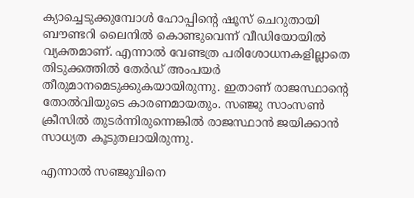ക്യാച്ചെടുക്കുമ്പോള്‍ ഹോപ്പിന്റെ ഷൂസ് ചെറുതായി ബൗണ്ടറി ലൈനില്‍ കൊണ്ടുവെന്ന് വീഡിയോയില്‍ വ്യക്തമാണ്. എന്നാല്‍ വേണ്ടത്ര പരിശോധനകളില്ലാതെ തിടുക്കത്തില്‍ തേര്‍ഡ് അംപയര്‍ തീരുമാനമെടുക്കുകയായിരുന്നു. ഇതാണ് രാജസ്ഥാന്റെ തോല്‍വിയുടെ കാരണമായതും. സഞ്ജു സാംസണ്‍ ക്രീസില്‍ തുടര്‍ന്നിരുന്നെങ്കില്‍ രാജസ്ഥാന്‍ ജയിക്കാന്‍ സാധ്യത കൂടുതലായിരുന്നു.

എന്നാല്‍ സഞ്ജുവിനെ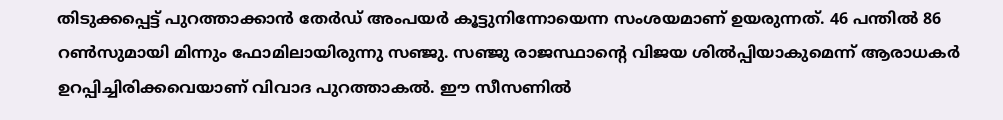തിടുക്കപ്പെട്ട് പുറത്താക്കാന്‍ തേര്‍ഡ് അംപയര്‍ കൂട്ടുനിന്നോയെന്ന സംശയമാണ് ഉയരുന്നത്. 46 പന്തില്‍ 86 റണ്‍സുമായി മിന്നും ഫോമിലായിരുന്നു സഞ്ജു. സഞ്ജു രാജസ്ഥാന്റെ വിജയ ശില്‍പ്പിയാകുമെന്ന് ആരാധകര്‍ ഉറപ്പിച്ചിരിക്കവെയാണ് വിവാദ പുറത്താകല്‍. ഈ സീസണില്‍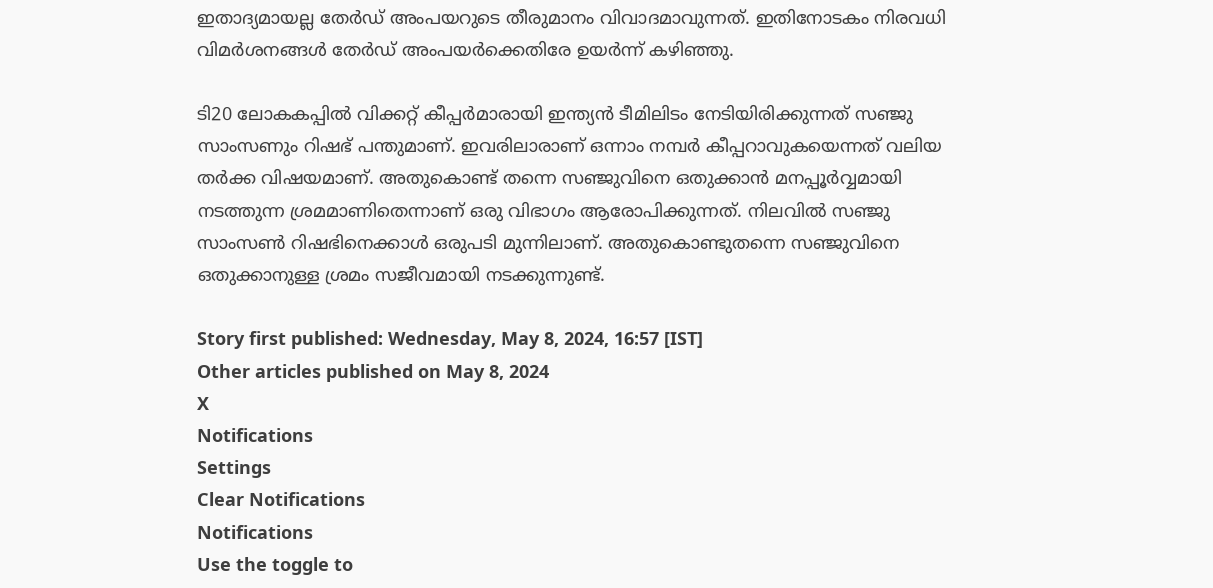ഇതാദ്യമായല്ല തേര്‍ഡ് അംപയറുടെ തീരുമാനം വിവാദമാവുന്നത്. ഇതിനോടകം നിരവധി വിമര്‍ശനങ്ങള്‍ തേര്‍ഡ് അംപയര്‍ക്കെതിരേ ഉയര്‍ന്ന് കഴിഞ്ഞു.

ടി20 ലോകകപ്പില്‍ വിക്കറ്റ് കീപ്പര്‍മാരായി ഇന്ത്യന്‍ ടീമിലിടം നേടിയിരിക്കുന്നത് സഞ്ജു സാംസണും റിഷഭ് പന്തുമാണ്. ഇവരിലാരാണ് ഒന്നാം നമ്പര്‍ കീപ്പറാവുകയെന്നത് വലിയ തര്‍ക്ക വിഷയമാണ്. അതുകൊണ്ട് തന്നെ സഞ്ജുവിനെ ഒതുക്കാന്‍ മനപ്പൂര്‍വ്വമായി നടത്തുന്ന ശ്രമമാണിതെന്നാണ് ഒരു വിഭാഗം ആരോപിക്കുന്നത്. നിലവില്‍ സഞ്ജു സാംസണ്‍ റിഷഭിനെക്കാള്‍ ഒരുപടി മുന്നിലാണ്. അതുകൊണ്ടുതന്നെ സഞ്ജുവിനെ ഒതുക്കാനുള്ള ശ്രമം സജീവമായി നടക്കുന്നുണ്ട്.

Story first published: Wednesday, May 8, 2024, 16:57 [IST]
Other articles published on May 8, 2024
X
Notifications
Settings
Clear Notifications
Notifications
Use the toggle to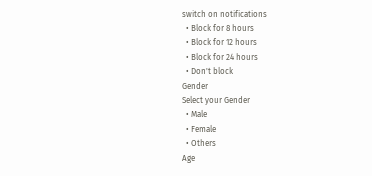switch on notifications
  • Block for 8 hours
  • Block for 12 hours
  • Block for 24 hours
  • Don't block
Gender
Select your Gender
  • Male
  • Female
  • Others
Age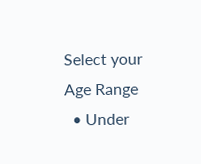Select your Age Range
  • Under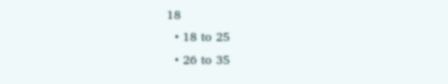18
  • 18 to 25
  • 26 to 35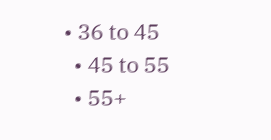• 36 to 45
  • 45 to 55
  • 55+